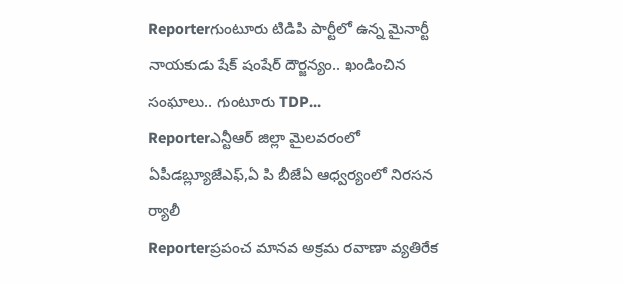Reporterగుంటూరు టిడిపి పార్టీలో ఉన్న మైనార్టీ నాయకుడు షేక్ షంషేర్ దౌర్జన్యం.. ఖండించిన సంఘాలు.. గుంటూరు TDP...
Reporterఎన్టీఆర్ జిల్లా మైలవరంలో ఏపీడబ్ల్యూజేఎఫ్,ఏ పి బీజేఏ ఆధ్వర్యంలో నిరసన ర్యాలీ
Reporterప్రపంచ మానవ అక్రమ రవాణా వ్యతిరేక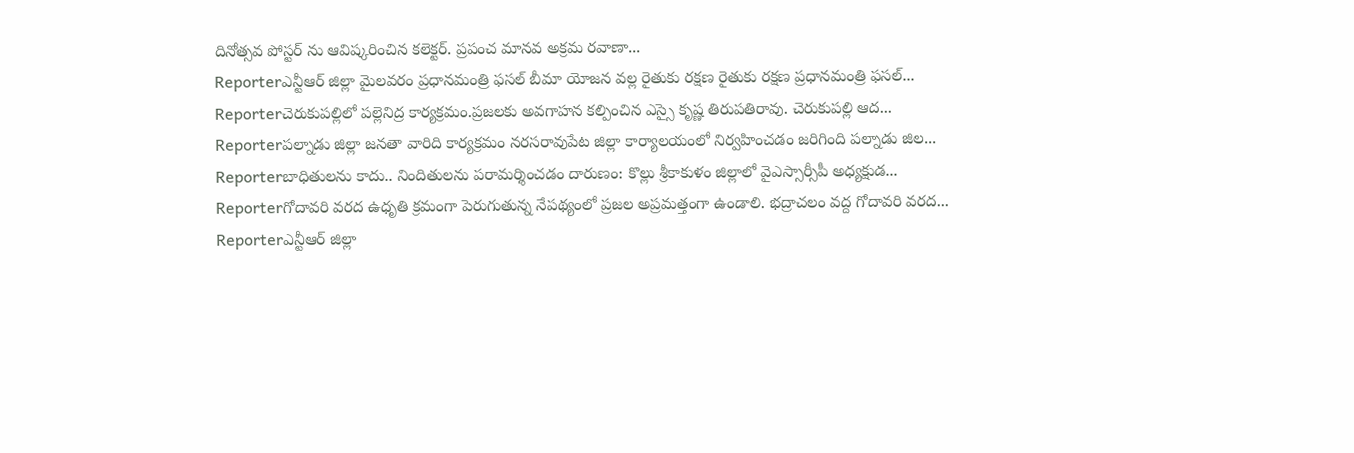దినోత్సవ పోస్టర్ ను ఆవిష్కరించిన కలెక్టర్. ప్రపంచ మానవ అక్రమ రవాణా...
Reporterఎన్టీఆర్ జిల్లా మైలవరం ప్రధానమంత్రి ఫసల్ బీమా యోజన వల్ల రైతుకు రక్షణ రైతుకు రక్షణ ప్రధానమంత్రి ఫసల్...
Reporterచెరుకుపల్లిలో పల్లెనిద్ర కార్యక్రమం.ప్రజలకు అవగాహన కల్పించిన ఎస్సై కృష్ణ తిరుపతిరావు. చెరుకుపల్లి ఆద...
Reporterపల్నాడు జిల్లా జనతా వారిది కార్యక్రమం నరసరావుపేట జిల్లా కార్యాలయంలో నిర్వహించడం జరిగింది పల్నాడు జిల...
Reporterబాధితులను కాదు.. నిందితులను పరామర్శించడం దారుణం: కొల్లు శ్రీకాకుళం జిల్లాలో వైఎస్సార్సీపీ అధ్యక్షుడ...
Reporterగోదావరి వరద ఉధృతి క్రమంగా పెరుగుతున్న నేపథ్యంలో ప్రజల అప్రమత్తంగా ఉండాలి. భద్రాచలం వద్ద గోదావరి వరద...
Reporterఎన్టీఆర్ జిల్లా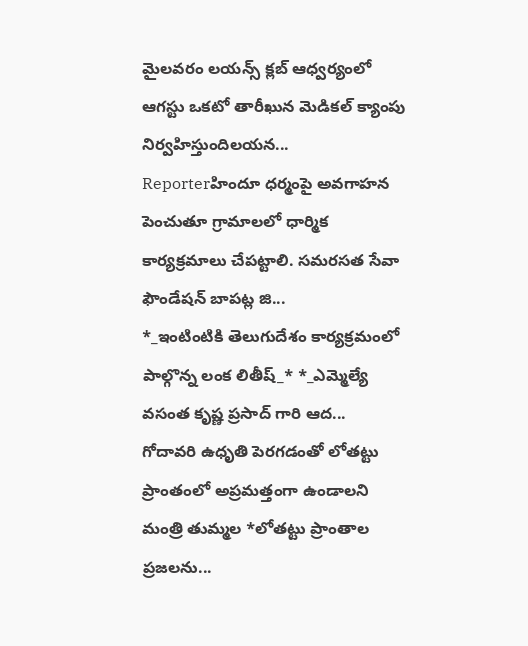మైలవరం లయన్స్ క్లబ్ ఆధ్వర్యంలో ఆగస్టు ఒకటో తారీఖున మెడికల్ క్యాంపు నిర్వహిస్తుందిలయన...
Reporterహిందూ ధర్మంపై అవగాహన పెంచుతూ గ్రామాలలో ధార్మిక కార్యక్రమాలు చేపట్టాలి. సమరసత సేవా ఫౌండేషన్ బాపట్ల జి...
*_ఇంటింటికి తెలుగుదేశం కార్యక్రమంలో పాల్గొన్న లంక లితీష్_* *_ఎమ్మెల్యే వసంత కృష్ణ ప్రసాద్ గారి ఆద...
గోదావరి ఉధృతి పెరగడంతో లోతట్టు ప్రాంతంలో అప్రమత్తంగా ఉండాలని మంత్రి తుమ్మల *లోతట్టు ప్రాంతాల ప్రజలను...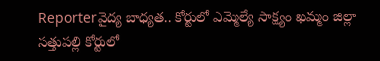Reporterవైద్య బాధ్యత.. కోర్టులో ఎమ్మెల్యే సాక్ష్యం ఖమ్మం జిల్లా సత్తుపల్లి కోర్టులో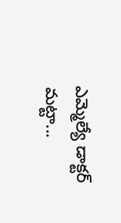ఎమ్మెల్యే డాక్టర్ మట్టా...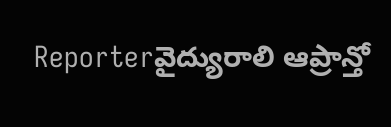Reporterవైద్యురాలి ఆప్రాన్తో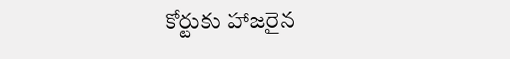కోర్టుకు హాజరైన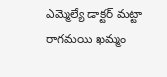ఎమ్మెల్యే డాక్టర్ మట్టా రాగమయి ఖమ్మం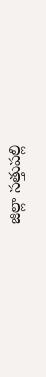జిల్లా సత్తుపల్లి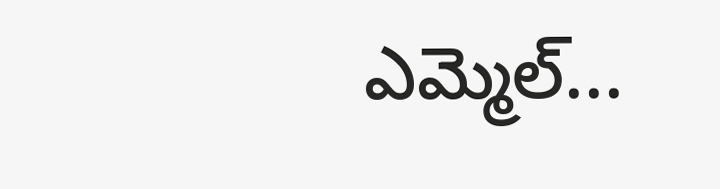ఎమ్మెల్...